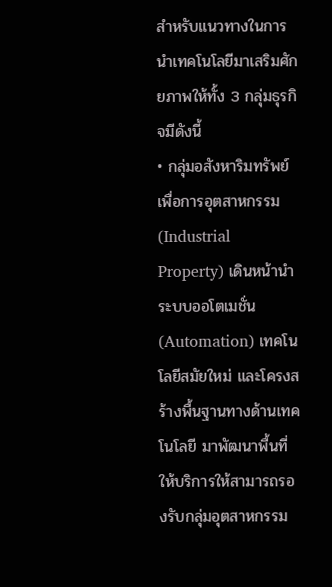สำหรับแนวทางในการนำเทคโนโลยีมาเสริมศักยภาพให้ทั้ง 3 กลุ่มธุรกิจมีดังนี้
• กลุ่มอสังหาริมทรัพย์เพื่อการอุตสาหกรรม (Industrial Property) เดินหน้านำระบบออโตเมชั่น (Automation) เทคโนโลยีสมัยใหม่ และโครงสร้างพื้นฐานทางด้านเทคโนโลยี มาพัฒนาพื้นที่ให้บริการให้สามารถรองรับกลุ่มอุตสาหกรรม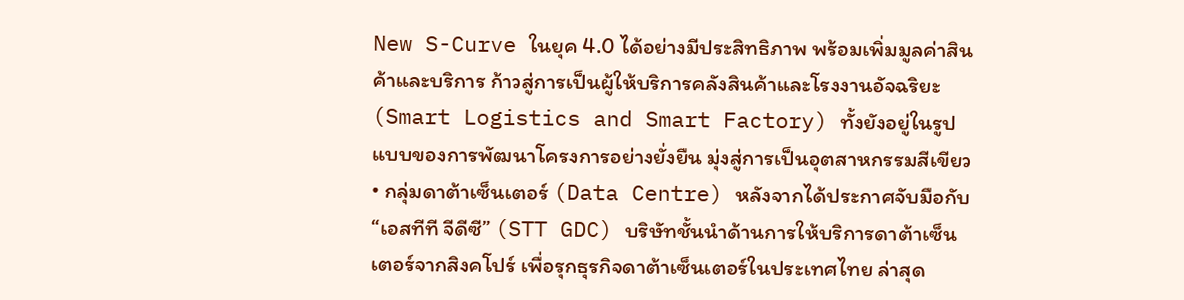New S-Curve ในยุค 4.0 ได้อย่างมีประสิทธิภาพ พร้อมเพิ่มมูลค่าสินค้าและบริการ ก้าวสู่การเป็นผู้ให้บริการคลังสินค้าและโรงงานอัจฉริยะ (Smart Logistics and Smart Factory) ทั้งยังอยู่ในรูปแบบของการพัฒนาโครงการอย่างยั่งยืน มุ่งสู่การเป็นอุตสาหกรรมสีเขียว
• กลุ่มดาต้าเซ็นเตอร์ (Data Centre) หลังจากได้ประกาศจับมือกับ “เอสทีที จีดีซี” (STT GDC) บริษัทชั้นนำด้านการให้บริการดาต้าเซ็นเตอร์จากสิงคโปร์ เพื่อรุกธุรกิจดาต้าเซ็นเตอร์ในประเทศไทย ล่าสุด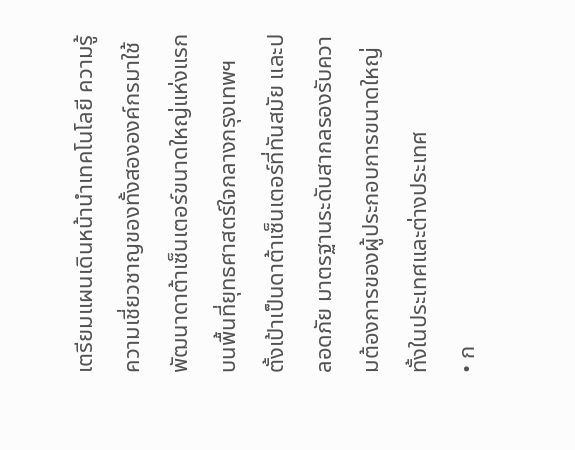เตรียมแผนเดินหน้านำเทคโนโลยี ความรู้ ความเชี่ยวชาญของทั้งสององค์กรมาใช้พัฒนาดาต้าเซ็นเตอร์ขนาดใหญ่แห่งแรกบนพื้นที่ยุทธศาสตร์ใจกลางกรุงเทพฯ ตั้งเป้าเป็นดาต้าเซ็นเตอร์ที่ทันสมัย และปลอดภัย มาตรฐานระดับสากลรองรับความต้องการของผู้ประกอบการขนาดใหญ่ทั้งในประเทศและต่างประเทศ
• ก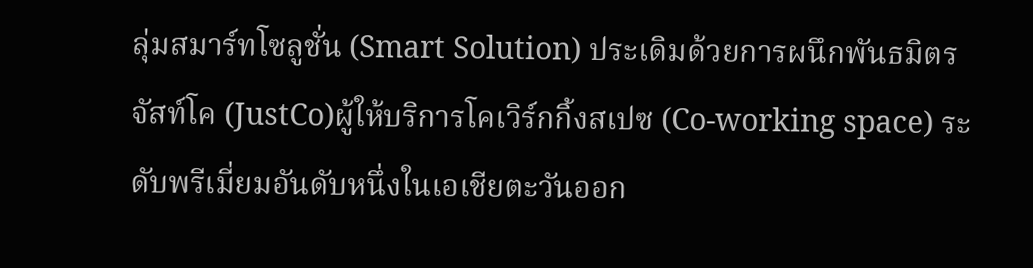ลุ่มสมาร์ทโซลูชั่น (Smart Solution) ประเดิมด้วยการผนึกพันธมิตร จัสท์โค (JustCo)ผู้ให้บริการโคเวิร์กกิ้งสเปซ (Co-working space) ระดับพรีเมี่ยมอันดับหนึ่งในเอเชียตะวันออก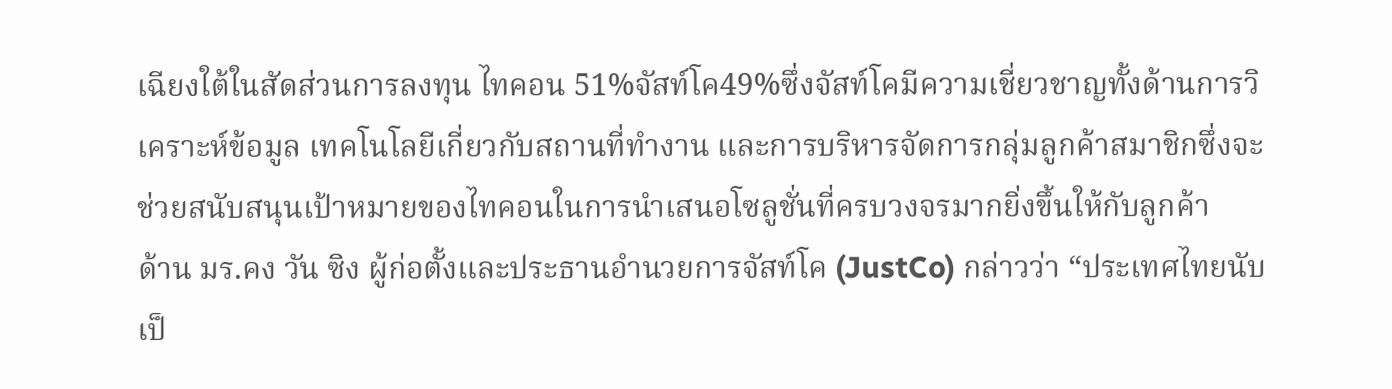เฉียงใต้ในสัดส่วนการลงทุน ไทคอน 51%จัสท์โค49%ซึ่งจัสท์โคมีความเชี่ยวชาญทั้งด้านการวิเคราะห์ข้อมูล เทคโนโลยีเกี่ยวกับสถานที่ทำงาน และการบริหารจัดการกลุ่มลูกค้าสมาชิกซึ่งจะช่วยสนับสนุนเป้าหมายของไทคอนในการนำเสนอโซลูชั่นที่ครบวงจรมากยิ่งขึ้นให้กับลูกค้า
ด้าน มร.คง วัน ซิง ผู้ก่อตั้งและประธานอำนวยการจัสท์โค (JustCo) กล่าวว่า “ประเทศไทยนับเป็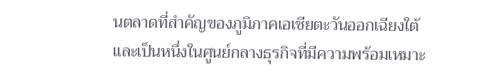นตลาดที่สำคัญของภูมิภาคเอเชียตะวันออกเฉียงใต้ และเป็นหนึ่งในศูนย์กลางธุรกิจที่มีความพร้อมเหมาะ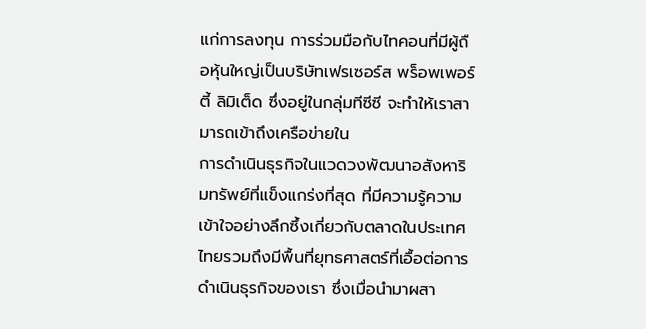แก่การลงทุน การร่วมมือกับไทคอนที่มีผู้ถือหุ้นใหญ่เป็นบริษัทเฟรเซอร์ส พร็อพเพอร์ตี้ ลิมิเต็ด ซึ่งอยู่ในกลุ่มทีซีซี จะทำให้เราสามารถเข้าถึงเครือข่ายใน
การดำเนินธุรกิจในแวดวงพัฒนาอสังหาริมทรัพย์ที่แข็งแกร่งที่สุด ที่มีความรู้ความเข้าใจอย่างลึกซึ้งเกี่ยวกับตลาดในประเทศไทยรวมถึงมีพื้นที่ยุทธศาสตร์ที่เอื้อต่อการดำเนินธุรกิจของเรา ซึ่งเมื่อนำมาผสา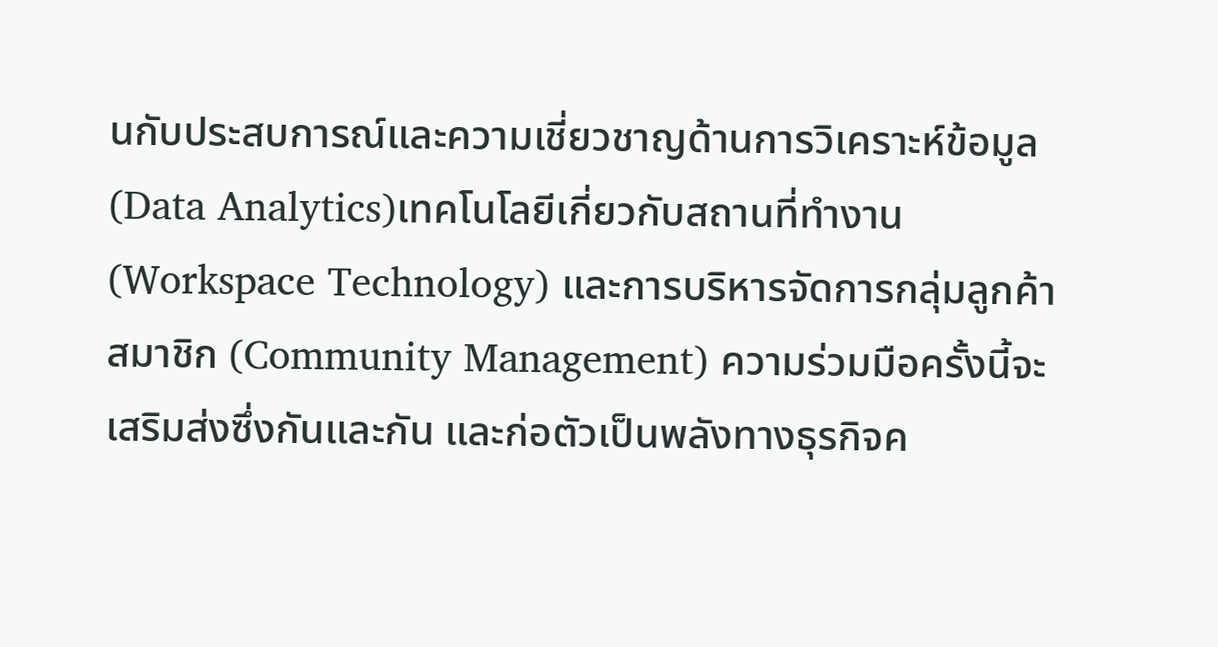นกับประสบการณ์และความเชี่ยวชาญด้านการวิเคราะห์ข้อมูล (Data Analytics)เทคโนโลยีเกี่ยวกับสถานที่ทำงาน (Workspace Technology) และการบริหารจัดการกลุ่มลูกค้าสมาชิก (Community Management) ความร่วมมือครั้งนี้จะเสริมส่งซึ่งกันและกัน และก่อตัวเป็นพลังทางธุรกิจค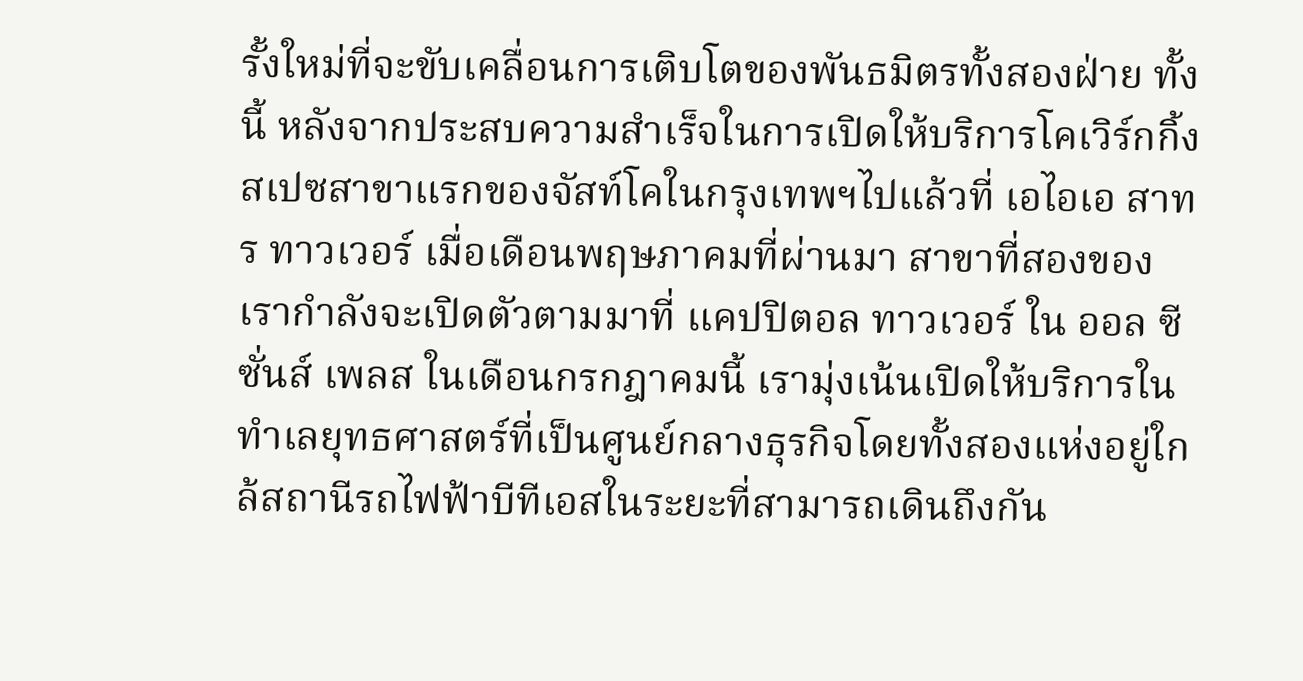รั้งใหม่ที่จะขับเคลื่อนการเติบโตของพันธมิตรทั้งสองฝ่าย ทั้งนี้ หลังจากประสบความสำเร็จในการเปิดให้บริการโคเวิร์กกิ้งสเปซสาขาแรกของจัสท์โคในกรุงเทพฯไปแล้วที่ เอไอเอ สาทร ทาวเวอร์ เมื่อเดือนพฤษภาคมที่ผ่านมา สาขาที่สองของเรากำลังจะเปิดตัวตามมาที่ แคปปิตอล ทาวเวอร์ ใน ออล ซีซั่นส์ เพลส ในเดือนกรกฎาคมนี้ เรามุ่งเน้นเปิดให้บริการในทำเลยุทธศาสตร์ที่เป็นศูนย์กลางธุรกิจโดยทั้งสองแห่งอยู่ใกล้สถานีรถไฟฟ้าบีทีเอสในระยะที่สามารถเดินถึงกัน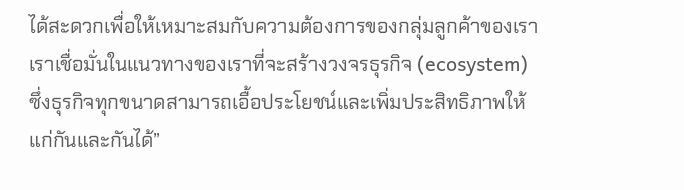ได้สะดวกเพื่อให้เหมาะสมกับความต้องการของกลุ่มลูกค้าของเรา เราเชื่อมั่นในแนวทางของเราที่จะสร้างวงจรธุรกิจ (ecosystem) ซึ่งธุรกิจทุกขนาดสามารถเอื้อประโยชน์และเพิ่มประสิทธิภาพให้แก่กันและกันได้”